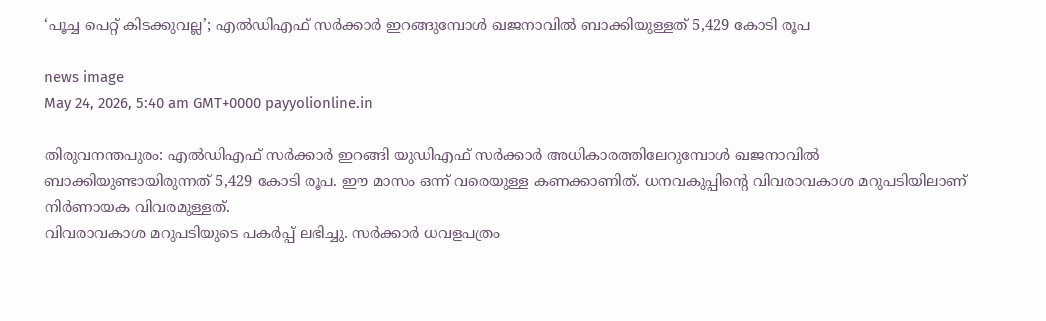‘പൂച്ച പെറ്റ് കിടക്കുവല്ല’; എൽഡിഎഫ് സർക്കാർ ഇറങ്ങുമ്പോൾ ഖജനാവിൽ ബാക്കിയുള്ളത് 5,429 കോടി രൂപ

news image
May 24, 2026, 5:40 am GMT+0000 payyolionline.in

തിരുവനന്തപുരം: എൽഡിഎഫ് സർക്കാർ ഇറങ്ങി യുഡിഎഫ് സർക്കാർ അധികാരത്തിലേറുമ്പോൾ ഖജനാവിൽ ബാക്കിയുണ്ടായിരുന്നത് 5,429 കോടി രൂപ. ഈ മാസം ഒന്ന് വരെയുള്ള കണക്കാണിത്. ധനവകുപ്പിന്റെ വിവരാവകാശ മറുപടിയിലാണ് നിർണായക വിവരമുള്ളത്.
വിവരാവകാശ മറുപടിയുടെ പകർപ്പ് ലഭിച്ചു. സർക്കാർ ധവളപത്രം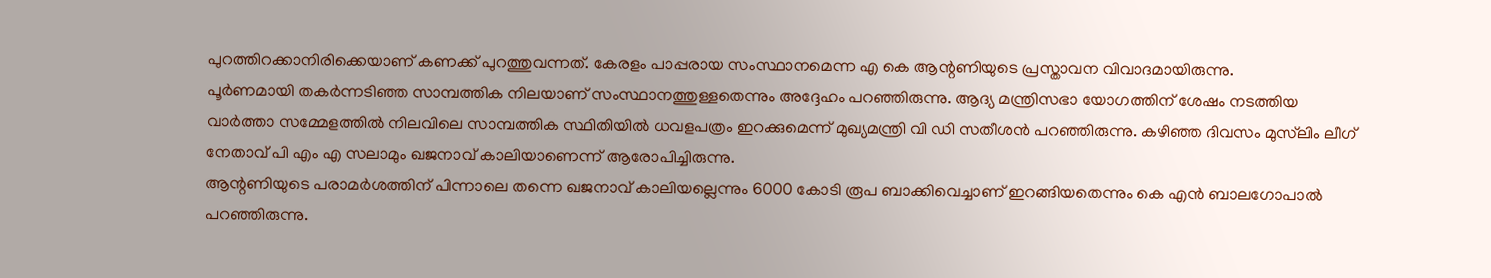പുറത്തിറക്കാനിരിക്കെയാണ് കണക്ക് പുറത്തുവന്നത്. കേരളം പാപ്പരായ സംസ്ഥാനമെന്ന എ കെ ആന്റണിയുടെ പ്രസ്താവന വിവാദമായിരുന്നു.
പൂർണമായി തകർന്നടിഞ്ഞ സാമ്പത്തിക നിലയാണ് സംസ്ഥാനത്തുള്ളതെന്നും അദ്ദേഹം പറഞ്ഞിരുന്നു. ആദ്യ മന്ത്രിസഭാ യോഗത്തിന് ശേഷം നടത്തിയ വാർത്താ സമ്മേളത്തിൽ നിലവിലെ സാമ്പത്തിക സ്ഥിതിയിൽ ധവളപത്രം ഇറക്കുമെന്ന് മുഖ്യമന്ത്രി വി ഡി സതീശൻ പറഞ്ഞിരുന്നു. കഴിഞ്ഞ ദിവസം മുസ്‌ലിം ലീഗ് നേതാവ് പി എം എ സലാമും ഖജനാവ് കാലിയാണെന്ന് ആരോപിച്ചിരുന്നു.
ആന്റണിയുടെ പരാമർശത്തിന് പിന്നാലെ തന്നെ ഖജനാവ് കാലിയല്ലെന്നും 6000 കോടി രൂപ ബാക്കിവെച്ചാണ് ഇറങ്ങിയതെന്നും കെ എൻ ബാലഗോപാൽ പറഞ്ഞിരുന്നു.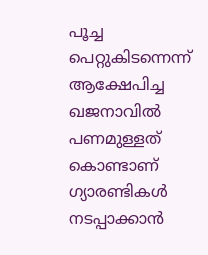പൂച്ച പെറ്റുകിടന്നെന്ന് ആക്ഷേപിച്ച ഖജനാവിൽ പണമുള്ളത് കൊണ്ടാണ് ഗ്യാരണ്ടികൾ നടപ്പാക്കാൻ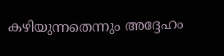കഴിയുന്നതെന്നും അദ്ദേഹം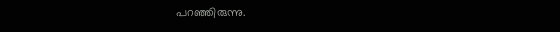പറഞ്ഞിരുന്നു.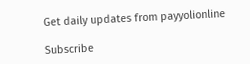Get daily updates from payyolionline

Subscribe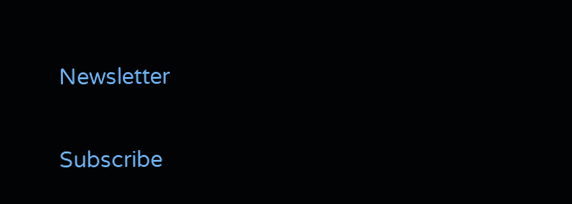Newsletter

Subscribe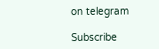on telegram

Subscribe